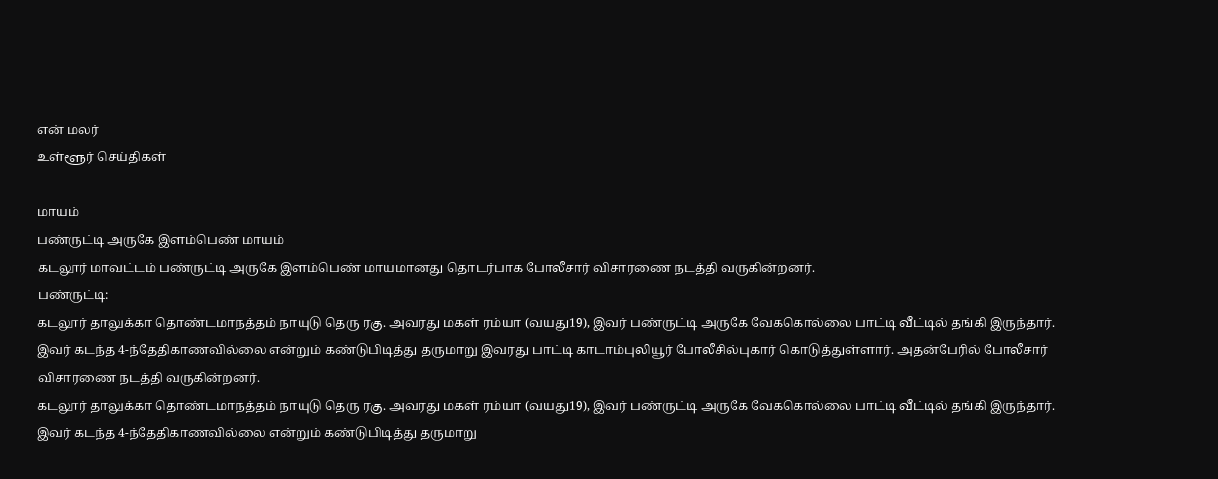என் மலர்
உள்ளூர் செய்திகள்

மாயம்
பண்ருட்டி அருகே இளம்பெண் மாயம்
கடலூர் மாவட்டம் பண்ருட்டி அருகே இளம்பெண் மாயமானது தொடர்பாக போலீசார் விசாரணை நடத்தி வருகின்றனர்.
பண்ருட்டி:
கடலூர் தாலுக்கா தொண்டமாநத்தம் நாயுடு தெரு ரகு. அவரது மகள் ரம்யா (வயது19), இவர் பண்ருட்டி அருகே வேககொல்லை பாட்டி வீட்டில் தங்கி இருந்தார்.
இவர் கடந்த 4-ந்தேதிகாணவில்லை என்றும் கண்டுபிடித்து தருமாறு இவரது பாட்டி காடாம்புலியூர் போலீசில்புகார் கொடுத்துள்ளார். அதன்பேரில் போலீசார் விசாரணை நடத்தி வருகின்றனர்.
கடலூர் தாலுக்கா தொண்டமாநத்தம் நாயுடு தெரு ரகு. அவரது மகள் ரம்யா (வயது19), இவர் பண்ருட்டி அருகே வேககொல்லை பாட்டி வீட்டில் தங்கி இருந்தார்.
இவர் கடந்த 4-ந்தேதிகாணவில்லை என்றும் கண்டுபிடித்து தருமாறு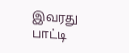இவரது பாட்டி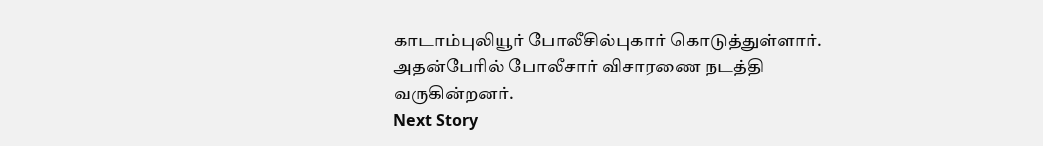காடாம்புலியூர் போலீசில்புகார் கொடுத்துள்ளார். அதன்பேரில் போலீசார் விசாரணை நடத்தி வருகின்றனர்.
Next Story